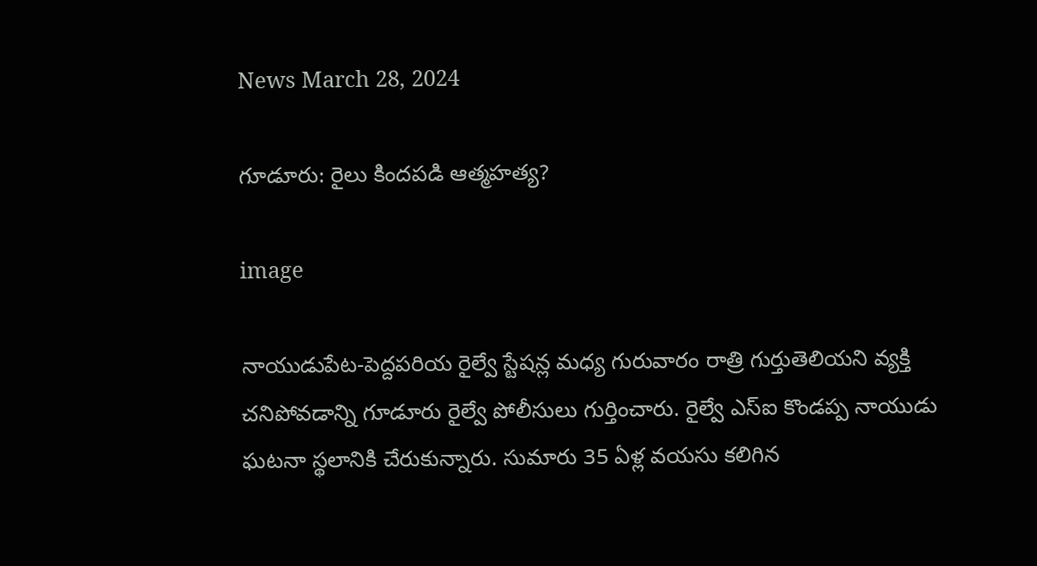News March 28, 2024

గూడూరు: రైలు కిందపడి ఆత్మహత్య?

image

నాయుడుపేట-పెద్దపరియ రైల్వే స్టేషన్ల మధ్య గురువారం రాత్రి గుర్తుతెలియని వ్యక్తి చనిపోవడాన్ని గూడూరు రైల్వే పోలీసులు గుర్తించారు. రైల్వే ఎస్ఐ కొండప్ప నాయుడు ఘటనా స్థలానికి చేరుకున్నారు. సుమారు 35 ఏళ్ల వయసు కలిగిన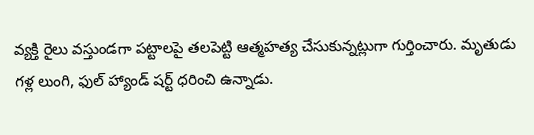వ్యక్తి రైలు వస్తుండగా పట్టాలపై తలపెట్టి ఆత్మహత్య చేసుకున్నట్లుగా గుర్తించారు. మృతుడు గళ్ల లుంగి, ఫుల్ హ్యాండ్ షర్ట్ ధరించి ఉన్నాడు.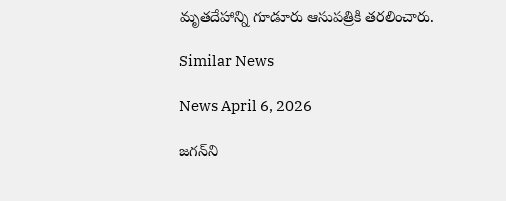మృతదేహాన్ని గూడూరు ఆసుపత్రికి తరలించారు.

Similar News

News April 6, 2026

జగన్‌ని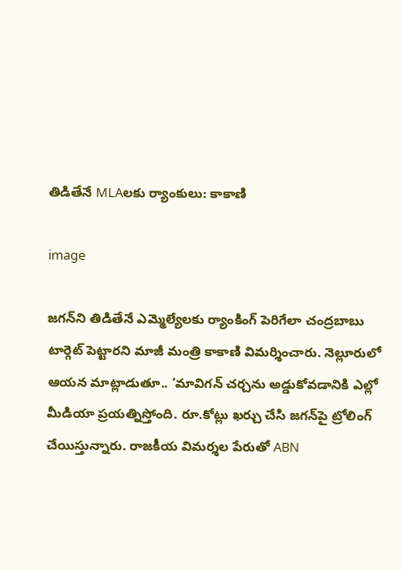తిడితేనే MLAలకు ర్యాంకులు: కాకాణి

image

జగన్‌ని తిడితేనే ఎమ్మెల్యేలకు ర్యాంకింగ్ పెరిగేలా చంద్రబాబు టార్గెట్ పెట్టారని మాజీ మంత్రి కాకాణి విమర్శించారు. నెల్లూరులో ఆయన మాట్లాడుతూ.. ‘మావిగన్ చర్చను అడ్డుకోవడానికి ఎల్లో మీడియా ప్రయత్నిస్తోంది. రూ.కోట్లు ఖర్చు చేసి జగన్‌పై ట్రోలింగ్ చేయిస్తున్నారు. రాజకీయ విమర్శల పేరుతో ABN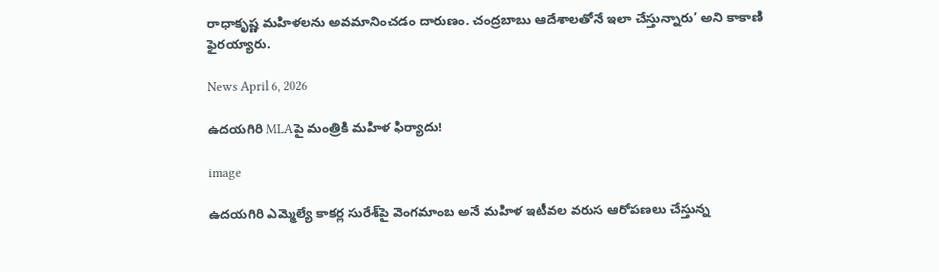రాధాకృష్ణ మహిళలను అవమానించడం దారుణం. చంద్రబాబు ఆదేశాలతోనే ఇలా చేస్తున్నారు’ అని కాకాణి ఫైరయ్యారు.

News April 6, 2026

ఉదయగిరి MLAపై మంత్రికి మహిళ ఫిర్యాదు!

image

ఉదయగిరి ఎమ్మెల్యే కాకర్ల సురేశ్‌పై వెంగమాంబ అనే మహిళ ఇటీవల వరుస ఆరోపణలు చేస్తున్న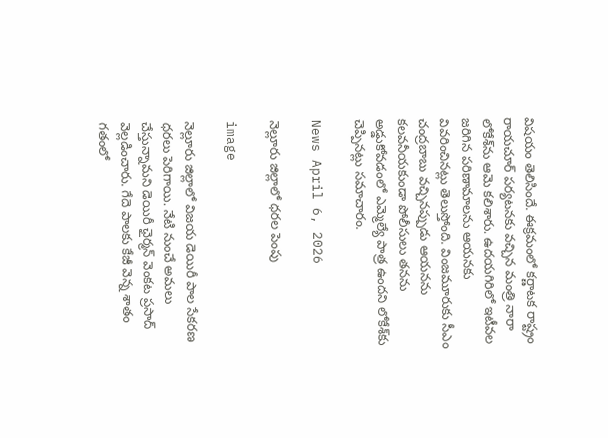విషయం తెలిసిందే. ఈక్రమంలో కర్ణాటక రాష్ట్రం రాయచూర్ పర్యటనకు వచ్చిన మంత్రి నారా లోకేశ్‌ను ఆమె కలిశారు. ఉదయగిరిలో ఇటీవల జరిగిన పరిణామాలను ఆయనకు వివరించినట్లు తెలుస్తోంది. వింజమూరుకు సీఎం చంద్రబాబు వచ్చినప్పుడు ఆయనను కలవనీయకుండా పోలీసులు తనను అడ్డుకోవడంలో ఎమ్మెల్యే పాత్ర ఉందని లోకేశ్‌కు చెప్పినట్లు సమాచారం.

News April 6, 2026

నెల్లూరు జిల్లాలో ధరల పెంపు

image

నెల్లూరు జిల్లాలో విజయ డెయిరీ పాల సేకరణ ధరలు పెరిగాయి. నేటి నుంచే అమలు చేస్తున్నామని డెయిరీ ఛైర్మన్ వెంకట ప్రసాద్ వెల్లడించారు. గేదె పాలకు కేజీ వెన్న శాతం గతంలో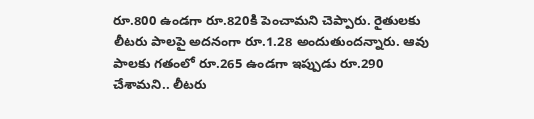రూ.800 ఉండగా రూ.820కి పెంచామని చెప్పారు. రైతులకు లీటరు పాలపై అదనంగా రూ.1.28 అందుతుందన్నారు. ఆవు పాలకు గతంలో రూ.265 ఉండగా ఇప్పుడు రూ.290 చేశామని.. లీటరు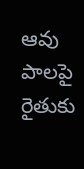ఆవు పాలపై రైతుకు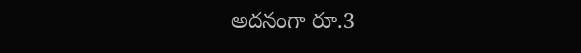అదనంగా రూ.3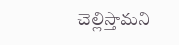చెల్లిస్తామని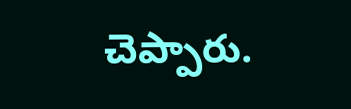చెప్పారు.